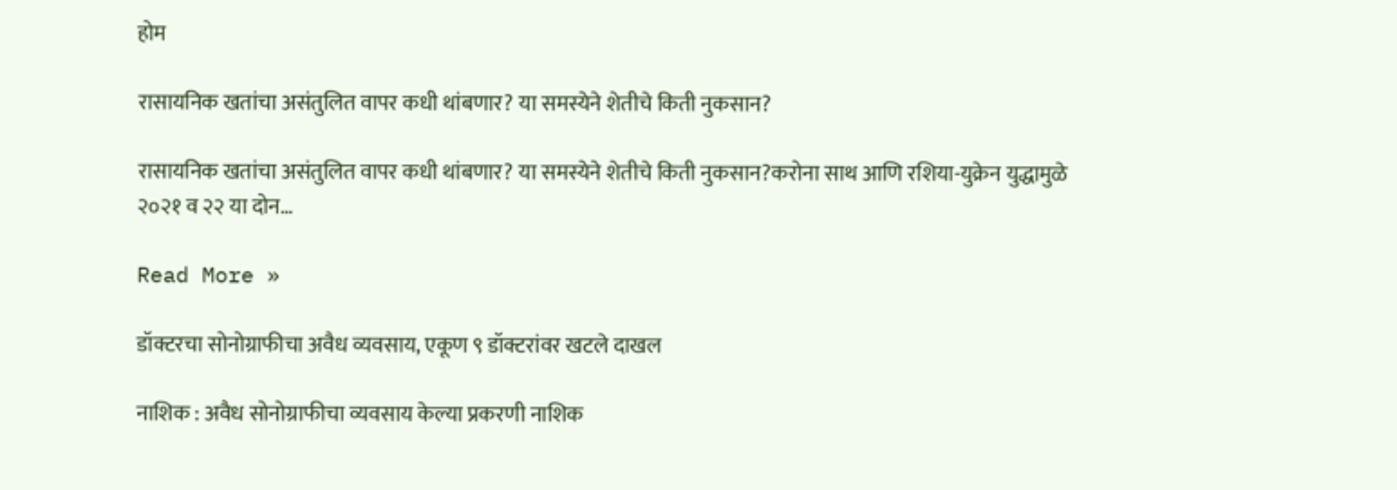होम

रासायनिक खतांचा असंतुलित वापर कधी थांबणार? या समस्येने शेतीचे किती नुकसान?

रासायनिक खतांचा असंतुलित वापर कधी थांबणार? या समस्येने शेतीचे किती नुकसान?करोना साथ आणि रशिया-युक्रेन युद्धामुळे २०२१ व २२ या दोन…

Read More »

डॉक्टरचा सोनोग्राफीचा अवैध व्यवसाय, एकूण ९ डॉक्टरांवर खटले दाखल

नाशिक : अवैध सोनोग्राफीचा व्यवसाय केल्या प्रकरणी नाशिक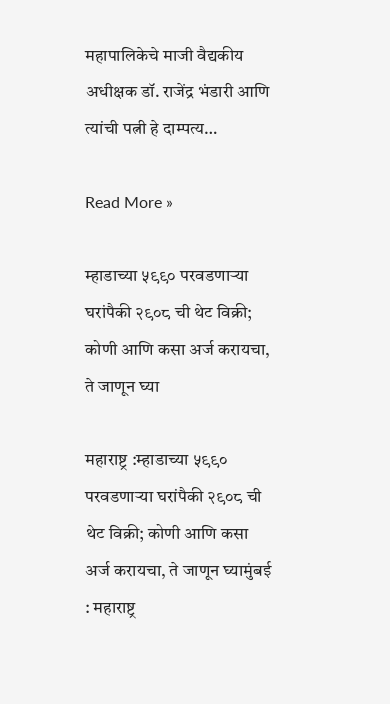महापालिकेचे माजी वैद्यकीय अधीक्षक डॉ. राजेंद्र भंडारी आणि त्यांची पत्नी हे दाम्पत्य…

Read More »

म्हाडाच्या ५९९० परवडणाऱ्या घरांपैकी २९०८ ची थेट विक्री; कोणी आणि कसा अर्ज करायचा, ते जाणून घ्या

महाराष्ट्र :म्हाडाच्या ५९९० परवडणाऱ्या घरांपैकी २९०८ ची थेट विक्री; कोणी आणि कसा अर्ज करायचा, ते जाणून घ्यामुंबई : महाराष्ट्र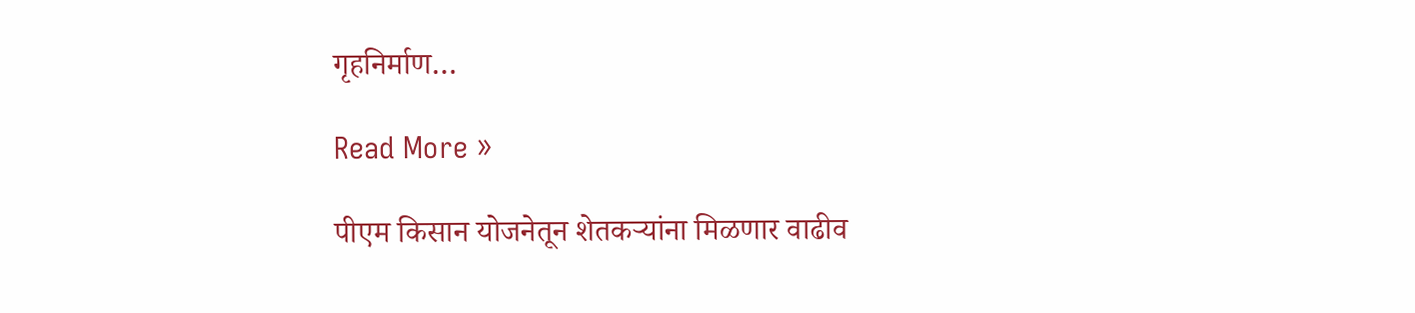गृहनिर्माण…

Read More »

पीएम किसान योजनेतून शेतकऱ्यांना मिळणार वाढीव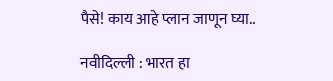पैसे! काय आहे प्लान जाणून घ्या..

नवीदिल्ली : भारत हा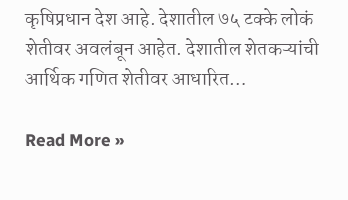कृषिप्रधान देश आहे. देशातील ७५ टक्के लोकं शेतीवर अवलंबून आहेत. देशातील शेतकऱ्यांची आर्थिक गणित शेतीवर आधारित…

Read More »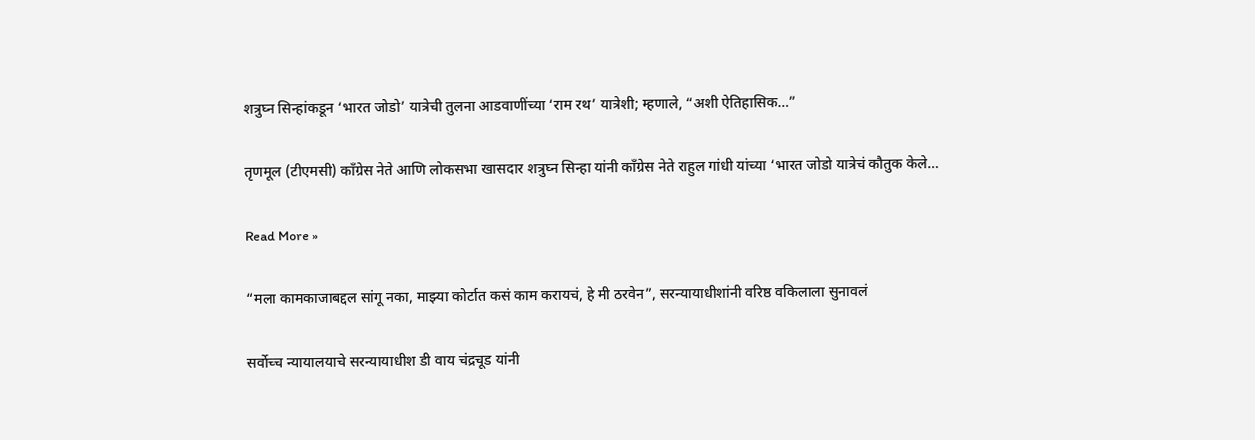शत्रुघ्न सिन्हांकडून ‘भारत जोडो’ यात्रेची तुलना आडवाणींच्या ‘राम रथ’ यात्रेशी; म्हणाले, “अशी ऐतिहासिक…”

तृणमूल (टीएमसी) काँग्रेस नेते आणि लोकसभा खासदार शत्रुघ्न सिन्हा यांनी काँग्रेस नेते राहुल गांधी यांच्या ‘भारत जोडो यात्रेचं कौतुक केले…

Read More »

“मला कामकाजाबद्दल सांगू नका, माझ्या कोर्टात कसं काम करायचं, हे मी ठरवेन”, सरन्यायाधीशांनी वरिष्ठ वकिलाला सुनावलं

सर्वोच्च न्यायालयाचे सरन्यायाधीश डी वाय चंद्रचूड यांनी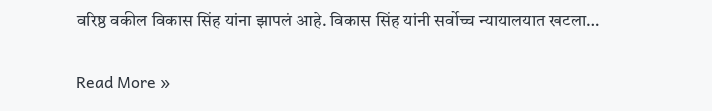वरिष्ठ वकील विकास सिंह यांना झापलं आहे. विकास सिंह यांनी सर्वोच्च न्यायालयात खटला…

Read More »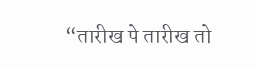“तारीख पे तारीख तो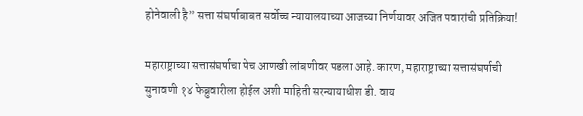होनेवाली है” सत्ता संघर्षाबाबत सर्वोच्च न्यायालयाच्या आजच्या निर्णयावर अजित पवारांची प्रतिक्रिया!

महाराष्ट्राच्या सत्तासंघर्षाचा पेच आणखी लांबणीवर पडला आहे. कारण, महाराष्ट्राच्या सत्तासंघर्षाची सुनावणी १४ फेब्रुवारीला होईल अशी माहिती सरन्यायाधीश डी. वाय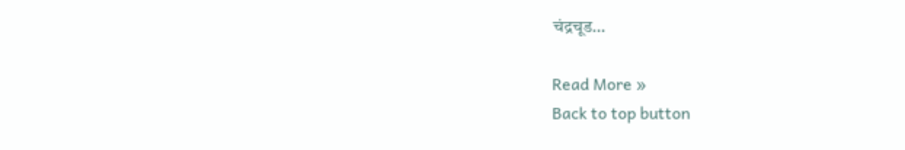चंद्रचूड…

Read More »
Back to top button